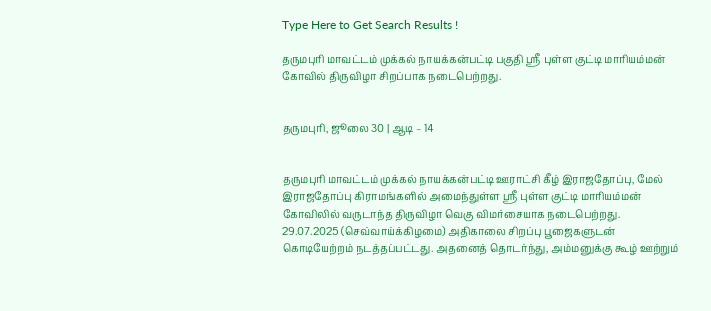Type Here to Get Search Results !

தருமபுரி மாவட்டம் முக்கல் நாயக்கன்பட்டி பகுதி ஸ்ரீ புள்ள குட்டி மாரியம்மன் கோவில் திருவிழா சிறப்பாக நடைபெற்றது.


தருமபுரி, ஜூலை 30 | ஆடி – 14


தருமபுரி மாவட்டம் முக்கல் நாயக்கன்பட்டி ஊராட்சி கீழ் இராஜதோப்பு, மேல் இராஜதோப்பு கிராமங்களில் அமைந்துள்ள ஸ்ரீ புள்ள குட்டி மாரியம்மன் கோவிலில் வருடாந்த திருவிழா வெகு விமர்சையாக நடைபெற்றது. 29.07.2025 (செவ்வாய்க்கிழமை) அதிகாலை சிறப்பு பூஜைகளுடன் கொடியேற்றம் நடத்தப்பட்டது. அதனைத் தொடர்ந்து, அம்மனுக்கு கூழ் ஊற்றும்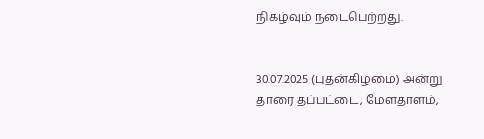நிகழ்வும் நடைபெற்றது.


30.07.2025 (புதன்கிழமை) அன்று தாரை தப்பட்டை, மேளதாளம்,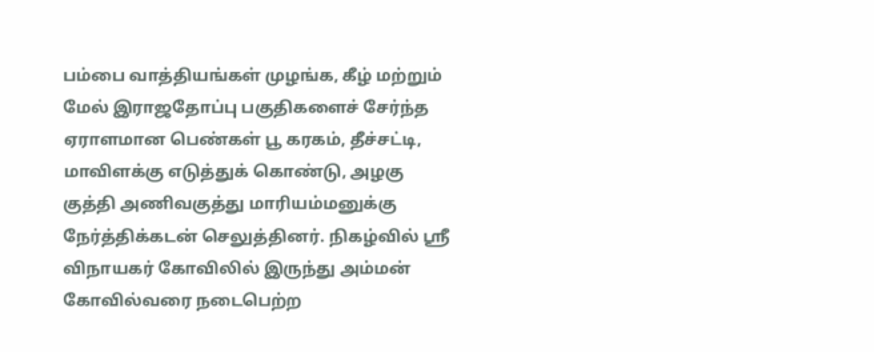பம்பை வாத்தியங்கள் முழங்க, கீழ் மற்றும் மேல் இராஜதோப்பு பகுதிகளைச் சேர்ந்த ஏராளமான பெண்கள் பூ கரகம், தீச்சட்டி, மாவிளக்கு எடுத்துக் கொண்டு, அழகு குத்தி அணிவகுத்து மாரியம்மனுக்கு நேர்த்திக்கடன் செலுத்தினர். நிகழ்வில் ஸ்ரீ விநாயகர் கோவிலில் இருந்து அம்மன் கோவில்வரை நடைபெற்ற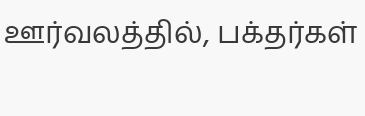ஊர்வலத்தில், பக்தர்கள்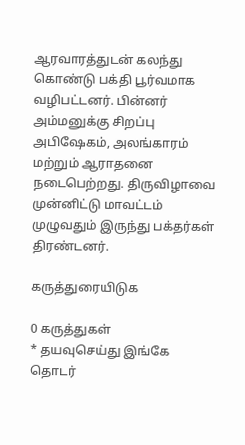ஆரவாரத்துடன் கலந்து கொண்டு பக்தி பூர்வமாக வழிபட்டனர். பின்னர் அம்மனுக்கு சிறப்பு அபிஷேகம், அலங்காரம் மற்றும் ஆராதனை நடைபெற்றது. திருவிழாவை முன்னிட்டு மாவட்டம் முழுவதும் இருந்து பக்தர்கள் திரண்டனர்.

கருத்துரையிடுக

0 கருத்துகள்
* தயவுசெய்து இங்கே தொடர்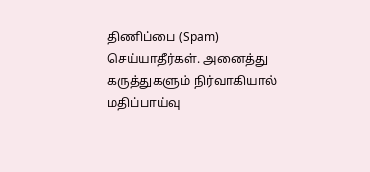திணிப்பை (Spam) செய்யாதீர்கள். அனைத்து கருத்துகளும் நிர்வாகியால் மதிப்பாய்வு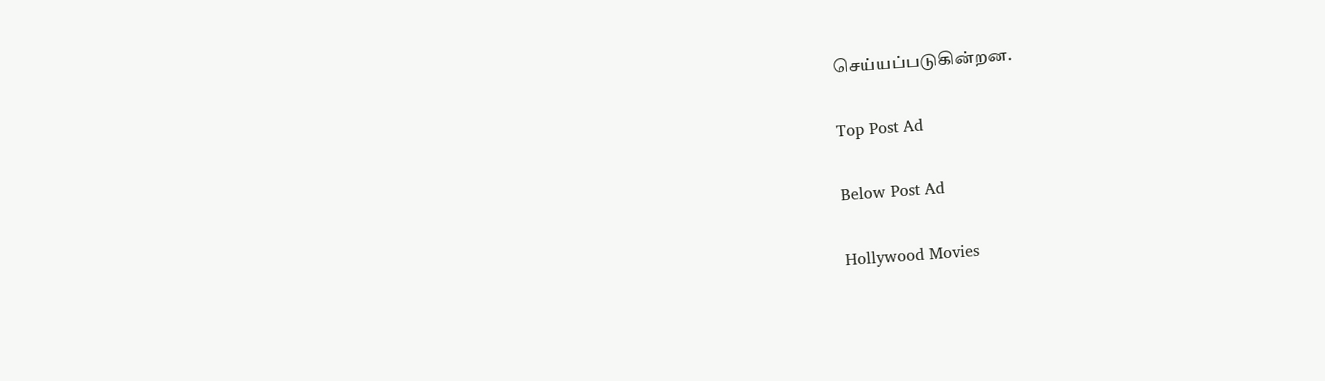செய்யப்படுகின்றன.

Top Post Ad

Below Post Ad

Hollywood Movies